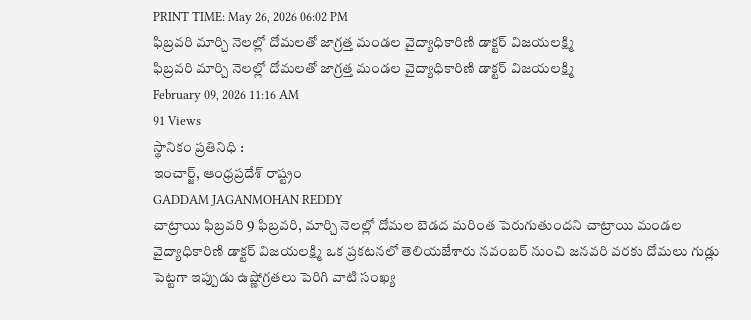PRINT TIME: May 26, 2026 06:02 PM
ఫిబ్రవరి మార్చి నెలల్లో దోమలతో జాగ్రత్త మండల వైద్యాధికారిణి డాక్టర్ విజయలక్ష్మి
ఫిబ్రవరి మార్చి నెలల్లో దోమలతో జాగ్రత్త మండల వైద్యాధికారిణి డాక్టర్ విజయలక్ష్మి
February 09, 2026 11:16 AM
91 Views
స్థానికం ప్రతినిధి :
ఇంచార్జ్, ఆంధ్రప్రదేశ్ రాష్ట్రం
GADDAM JAGANMOHAN REDDY
చాట్రాయి ఫిబ్రవరి 9 ఫిబ్రవరి, మార్చి నెలల్లో దోమల బెడద మరింత పెరుగుతుందని చాట్రాయి మండల వైద్యాధికారిణి డాక్టర్ విజయలక్ష్మి ఒక ప్రకటనలో తెలియజేశారు నవంబర్ నుంచి జనవరి వరకు దోమలు గుడ్లు పెట్టగా ఇప్పుడు ఉష్ణోగ్రతలు పెరిగి వాటి సంఖ్య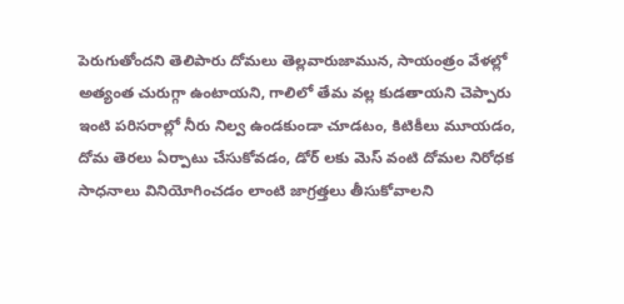పెరుగుతోందని తెలిపారు దోమలు తెల్లవారుజామున, సాయంత్రం వేళల్లో అత్యంత చురుగ్గా ఉంటాయని, గాలిలో తేమ వల్ల కుడతాయని చెప్పారు ఇంటి పరిసరాల్లో నీరు నిల్వ ఉండకుండా చూడటం, కిటికీలు మూయడం, దోమ తెరలు ఏర్పాటు చేసుకోవడం, డోర్ లకు మెస్ వంటి దోమల నిరోధక సాధనాలు వినియోగించడం లాంటి జాగ్రత్తలు తీసుకోవాలని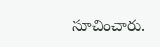సూచించారు.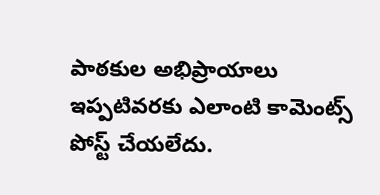పాఠకుల అభిప్రాయాలు
ఇప్పటివరకు ఎలాంటి కామెంట్స్ పోస్ట్ చేయలేదు.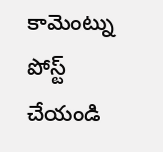కామెంట్ను పోస్ట్ చేయండి